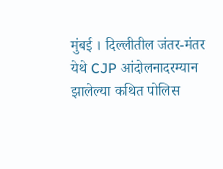मुंबई । दिल्लीतील जंतर-मंतर येथे CJP आंदोलनादरम्यान झालेल्या कथित पोलिस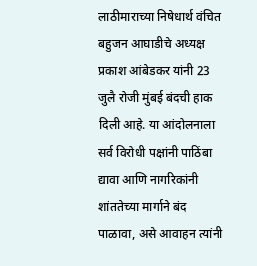लाठीमाराच्या निषेधार्थ वंचित बहुजन आघाडीचे अध्यक्ष प्रकाश आंबेडकर यांनी 23 जुलै रोजी मुंबई बंदची हाक दिली आहे. या आंदोलनाला सर्व विरोधी पक्षांनी पाठिंबा द्यावा आणि नागरिकांनी शांततेच्या मार्गाने बंद पाळावा, असे आवाहन त्यांनी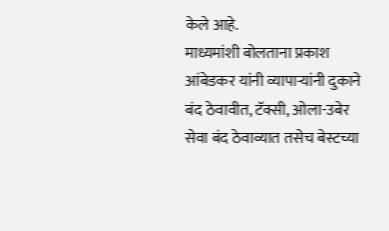केले आहे.
माध्यमांशी बोलताना प्रकाश आंबेडकर यांनी व्यापाऱ्यांनी दुकाने बंद ठेवावीत, टॅक्सी, ओला-उबेर सेवा बंद ठेवाव्यात तसेच बेस्टच्या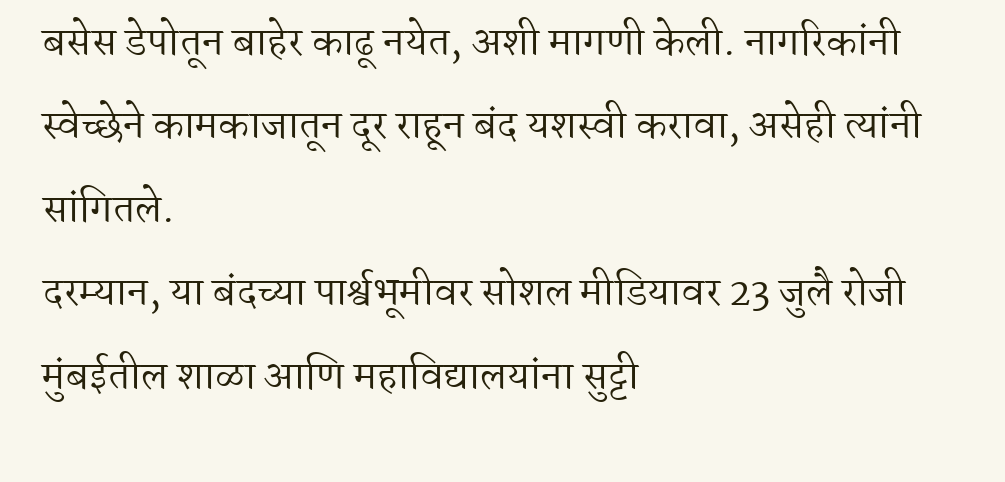बसेस डेपोतून बाहेर काढू नयेत, अशी मागणी केली. नागरिकांनी स्वेच्छेने कामकाजातून दूर राहून बंद यशस्वी करावा, असेही त्यांनी सांगितले.
दरम्यान, या बंदच्या पार्श्वभूमीवर सोशल मीडियावर 23 जुलै रोजी मुंबईतील शाळा आणि महाविद्यालयांना सुट्टी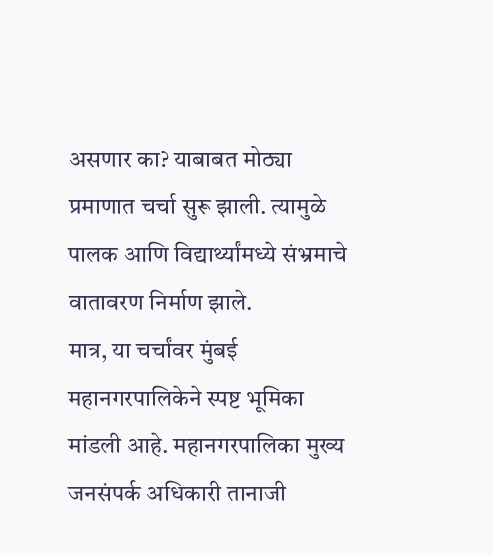असणार का? याबाबत मोठ्या प्रमाणात चर्चा सुरू झाली. त्यामुळे पालक आणि विद्यार्थ्यांमध्ये संभ्रमाचे वातावरण निर्माण झाले.
मात्र, या चर्चांवर मुंबई महानगरपालिकेने स्पष्ट भूमिका मांडली आहे. महानगरपालिका मुख्य जनसंपर्क अधिकारी तानाजी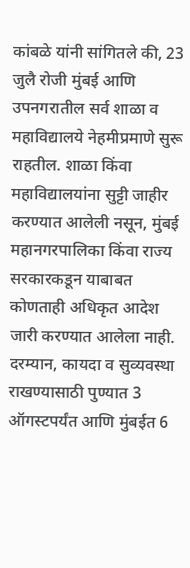कांबळे यांनी सांगितले की, 23 जुलै रोजी मुंबई आणि उपनगरातील सर्व शाळा व महाविद्यालये नेहमीप्रमाणे सुरू राहतील. शाळा किंवा महाविद्यालयांना सुट्टी जाहीर करण्यात आलेली नसून, मुंबई महानगरपालिका किंवा राज्य सरकारकडून याबाबत कोणताही अधिकृत आदेश जारी करण्यात आलेला नाही.
दरम्यान, कायदा व सुव्यवस्था राखण्यासाठी पुण्यात 3 ऑगस्टपर्यंत आणि मुंबईत 6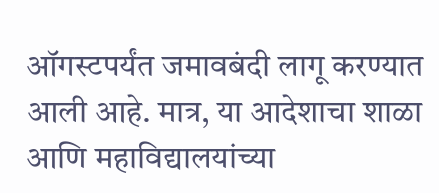ऑगस्टपर्यंत जमावबंदी लागू करण्यात आली आहे. मात्र, या आदेशाचा शाळा आणि महाविद्यालयांच्या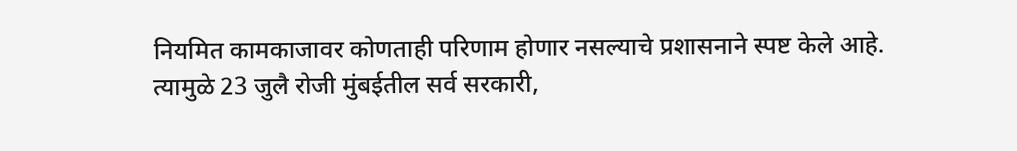नियमित कामकाजावर कोणताही परिणाम होणार नसल्याचे प्रशासनाने स्पष्ट केले आहे.
त्यामुळे 23 जुलै रोजी मुंबईतील सर्व सरकारी,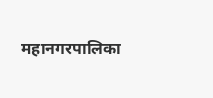महानगरपालिका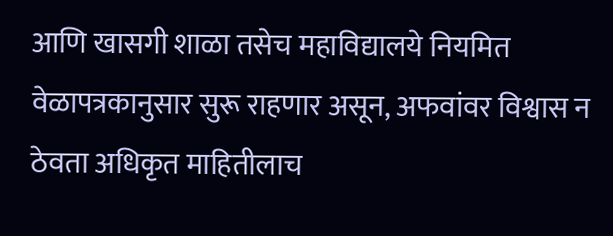आणि खासगी शाळा तसेच महाविद्यालये नियमित वेळापत्रकानुसार सुरू राहणार असून, अफवांवर विश्वास न ठेवता अधिकृत माहितीलाच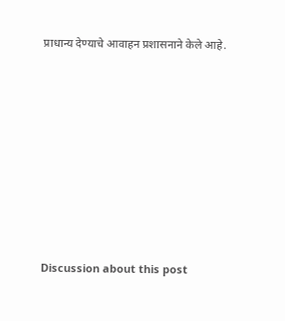प्राधान्य देण्याचे आवाहन प्रशासनाने केले आहे.














Discussion about this post